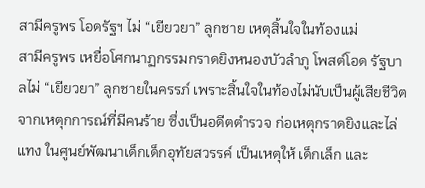สามีครูพร โอดรัฐฯ ไม่ “เยียวยา” ลูกชาย เหตุสิ้นใจในท้องแม่
สามีครูพร เหยื่อโศกนาฏกรรมกราดยิงหนองบัวลำภู โพสต์โอด รัฐบาลไม่ “เยียวยา” ลูกชายในครรภ์ เพราะสิ้นใจในท้องไม่นับเป็นผู้เสียชีวิต
จากเหตุกการณ์ที่มีคนร้าย ซึ่งเป็นอดีตตำรวจ ก่อเหตุกราดยิงและไล่แทง ในศูนย์พัฒนาเด็กเด็กอุทัยสวรรค์ เป็นเหตุให้ เด็กเล็ก และ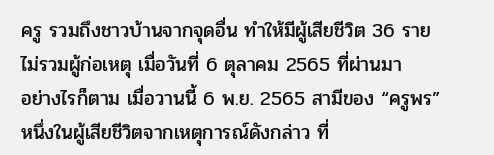ครู รวมถึงชาวบ้านจากจุดอื่น ทำให้มีผู้เสียชีวิต 36 ราย ไม่รวมผู้ก่อเหตุ เมื่อวันที่ 6 ตุลาคม 2565 ที่ผ่านมา
อย่างไรก็ตาม เมื่อวานนี้ 6 พ.ย. 2565 สามีของ “ครูพร” หนึ่งในผู้เสียชีวิตจากเหตุการณ์ดังกล่าว ที่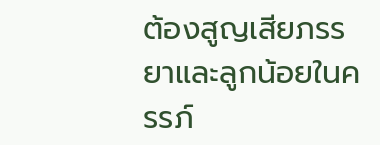ต้องสูญเสียภรรยาและลูกน้อยในครรภ์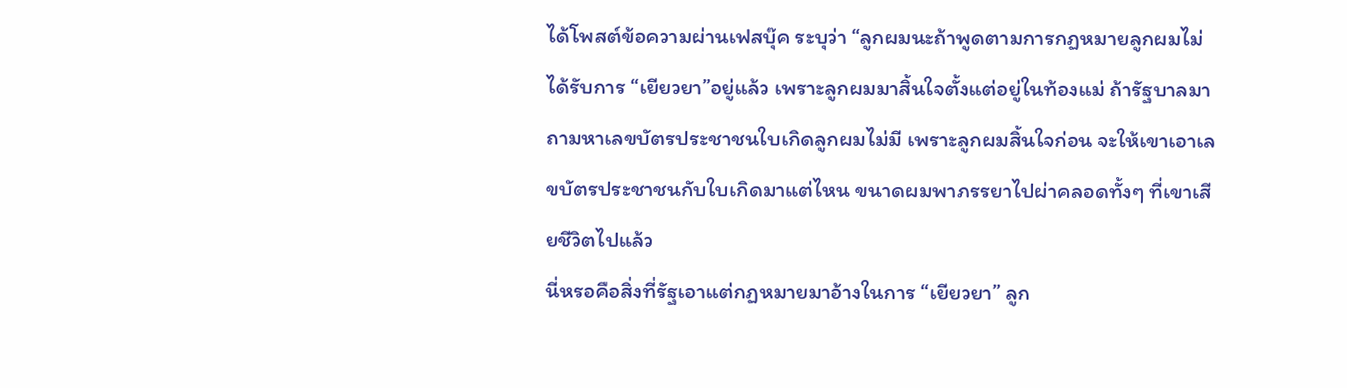ได้โพสต์ข้อความผ่านเฟสบุ๊ค ระบุว่า “ลูกผมนะถ้าพูดตามการกฏหมายลูกผมไม่ได้รับการ “เยียวยา”อยู่แล้ว เพราะลูกผมมาสิ้นใจตั้งแต่อยู่ในท้องแม่ ถ้ารัฐบาลมาถามหาเลขบัตรประชาชนใบเกิดลูกผมไม่มี เพราะลูกผมสิ้นใจก่อน จะให้เขาเอาเลขบัตรประชาชนกับใบเกิดมาแต่ไหน ขนาดผมพาภรรยาไปผ่าคลอดทั้งๆ ที่เขาเสียชีวิตไปแล้ว
นี่หรอคือสิ่งที่รัฐเอาแต่กฏหมายมาอ้างในการ “เยียวยา” ลูก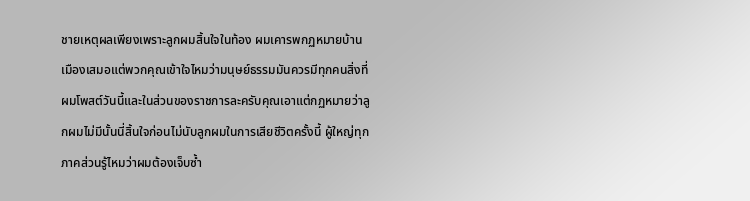ชายเหตุผลเพียงเพราะลูกผมสิ้นใจในท้อง ผมเคารพกฏหมายบ้านเมืองเสมอแต่พวกคุณเข้าใจไหมว่ามนุษย์ธรรมมันควรมีทุกคนสิ่งที่ผมโพสต์วันนี้และในส่วนของราชการละครับคุณเอาแต่กฏหมายว่าลูกผมไม่มีนั้นนี่สิ้นใจก่อนไม่นับลูกผมในการเสียชีวิตครั้งนี้ ผู้ใหญ่ทุกภาคส่วนรู้ไหมว่าผมต้องเจ็บซ้ำ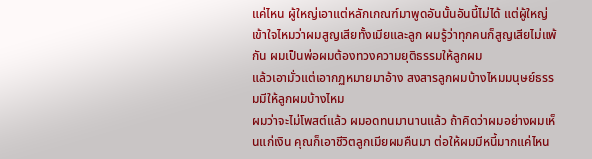แค่ไหน ผู้ใหญ่เอาแต่หลักเกณฑ์มาพูดอันนั้นอันนี้ไม่ได้ แต่ผู้ใหญ่เข้าใจไหมว่าผมสูญเสียทั้งเมียและลูก ผมรู้ว่าทุกคนก็สูญเสียไม่แพ้กัน ผมเป็นพ่อผมต้องทวงความยุติธรรมให้ลูกผม
แล้วเอามั่วแต่เอากฏหมายมาอ้าง สงสารลูกผมบ้างไหมมนุษย์ธรรมมีให้ลูกผมบ้างไหม
ผมว่าจะไม่โพสต์แล้ว ผมอดทนมานานแล้ว ถ้าคิดว่าผมอย่างผมเห็นแก่เงิน คุณก็เอาชีวิตลูกเมียผมคืนมา ต่อให้ผมมีหนี้มากแค่ไหน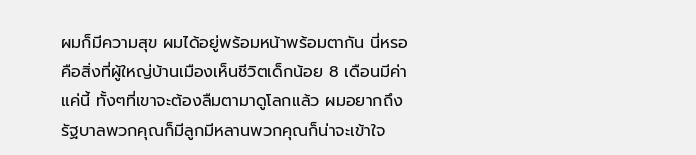ผมก็มีความสุข ผมได้อยู่พร้อมหน้าพร้อมตากัน นี่หรอคือสิ่งที่ผู้ใหญ่บ้านเมืองเห็นชีวิตเด็กน้อย 8 เดือนมีค่าแค่นี้ ทั้งๆที่เขาจะต้องลืมตามาดูโลกแล้ว ผมอยากถึงรัฐบาลพวกคุณก็มีลูกมีหลานพวกคุณก็น่าจะเข้าใจ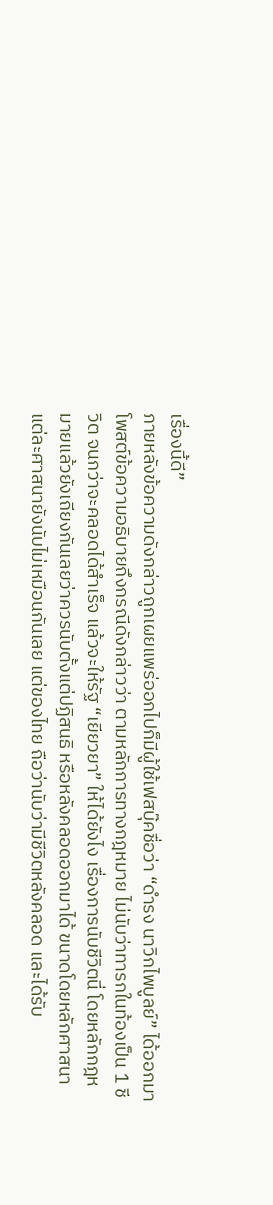เรื่องนี้ดี”
ภายหลังข้อความดังกล่าวถูกเผยแพร่ออกไปก็มีผู้ใช้เฟสบุ๊คชื่อว่า “ดำรง นาวิกไพบูลย์” ได้ออกมาโพสต์ข้อความอธิบายถึงกรณีดังกล่าวว่า ตามหลักการทางกฎหมาย ไม่นับว่าทารกในท้องเป็น 1 ชีวิต จนกว่าจะคลอดได้สำเร็จ แล้วจะให้รัฐ “เยียวยา” ให้ได้ยังไง เรื่องการนับชีวิตนี่ โดยหลักกฎหมายแล้วยังเถียงกันเลยว่าควรนับตั้งแต่ปฏิสนธิ หรือหลังคลอดออกมาได้ ขนาดโดยหลักศาสนาแต่ละศาสนายังนับไม่เหมือนกันเลย แต่ของไทย ถือว่านับว่ามีชีวิตหลังคลอด และได้รับ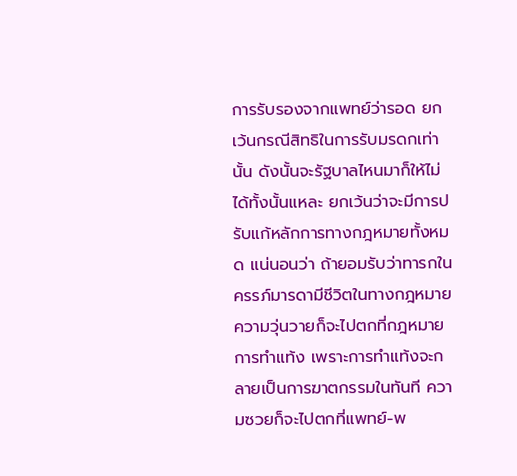การรับรองจากแพทย์ว่ารอด ยกเว้นกรณีสิทธิในการรับมรดกเท่านั้น ดังนั้นจะรัฐบาลไหนมาก็ให้ไม่ได้ทั้งนั้นแหละ ยกเว้นว่าจะมีการปรับแก้หลักการทางกฎหมายทั้งหมด แน่นอนว่า ถ้ายอมรับว่าทารกในครรภ์มารดามีชีวิตในทางกฎหมาย ความวุ่นวายก็จะไปตกที่กฎหมายการทำแท้ง เพราะการทำแท้งจะกลายเป็นการฆาตกรรมในทันที ความซวยก็จะไปตกที่แพทย์-พ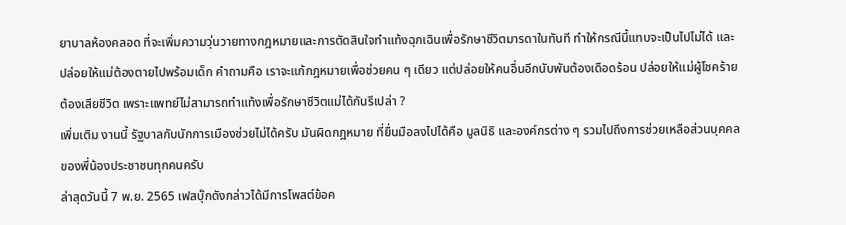ยาบาลห้องคลอด ที่จะเพิ่มความวุ่นวายทางกฎหมายและการตัดสินใจทำแท้งฉุกเฉินเพื่อรักษาชีวิตมารดาในทันที ทำให้กรณีนี้แทบจะเป็นไปไม่ได้ และปล่อยให้แม่ต้องตายไปพร้อมเด็ก คำถามคือ เราจะแก้กฎหมายเพื่อช่วยคน ๆ เดียว แต่ปล่อยให้คนอื่นอีกนับพันต้องเดือดร้อน ปล่อยให้แม่ผู้โชคร้ายต้องเสียชีวิต เพราะแพทย์ไม่สามารถทำแท้งเพื่อรักษาชีวิตแม่ได้กันรึเปล่า ?
เพิ่มเติม งานนี้ รัฐบาลกับนักการเมืองช่วยไม่ได้ครับ มันผิดกฎหมาย ที่ยื่นมือลงไปได้คือ มูลนิธิ และองค์กรต่าง ๆ รวมไปถึงการช่วยเหลือส่วนบุคคลของพี่น้องประชาชนทุกคนครับ
ล่าสุดวันนี้ 7 พ.ย. 2565 เฟสบุ๊กดังกล่าวได้มีการโพสต์ข้อค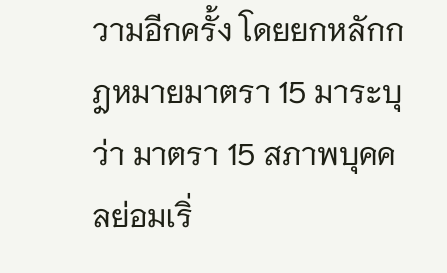วามอีกครั้ง โดยยกหลักกฎหมายมาตรา 15 มาระบุว่า มาตรา 15 สภาพบุคคลย่อมเริ่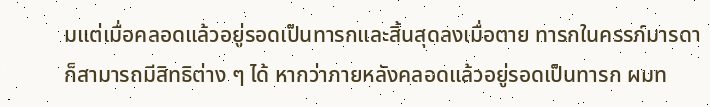มแต่เมื่อคลอดแล้วอยู่รอดเป็นทารกและสิ้นสุดลงเมื่อตาย ทารกในครรภ์มารดาก็สามารถมีสิทธิต่าง ๆ ได้ หากว่าภายหลังคลอดแล้วอยู่รอดเป็นทารก ผมท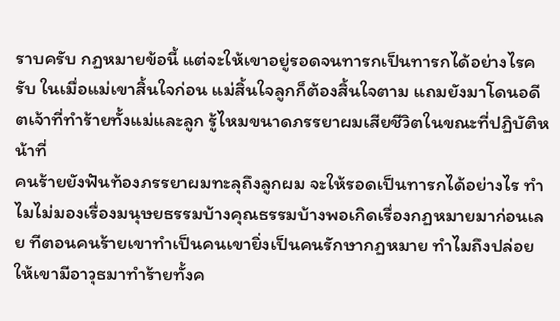ราบครับ กฏหมายข้อนี้ แต่จะให้เขาอยู่รอดจนทารกเป็นทารกได้อย่างไรครับ ในเมื่อแม่เขาสิ้นใจก่อน แม่สิ้นใจลูกก็ต้องสิ้นใจตาม แถมยังมาโดนอดีตเจ้าที่ทำร้ายทั้งแม่และลูก รู้ไหมขนาดภรรยาผมเสียชีวิตในขณะที่ปฏิบัติหน้าที่
คนร้ายยังฟันท้องภรรยาผมทะลุถึงลูกผม จะให้รอดเป็นทารกได้อย่างไร ทำไมไม่มองเรื่องมนุษยธรรมบ้างคุณธรรมบ้างพอเกิดเรื่องกฏหมายมาก่อนเลย ทีตอนคนร้ายเขาทำเป็นคนเขายิ่งเป็นคนรักษากฏหมาย ทำไมถึงปล่อยให้เขามีอาวุธมาทำร้ายทั้งค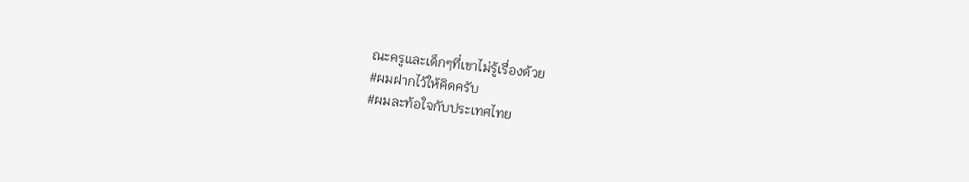ณะครูและเด็กๆที่เขาไม่รู้เรื่องด้วย
#ผมฝากไว้ให้คิดครับ
#ผมละท้อใจกับประเทศไทย